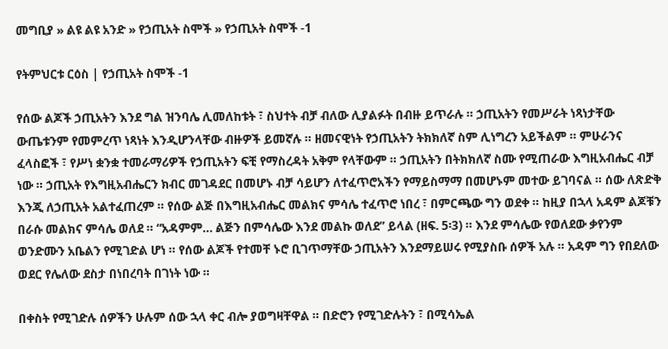መግቢያ » ልዩ ልዩ አንድ » የኃጢአት ስሞች » የኃጢአት ስሞች -1

የትምህርቱ ርዕስ | የኃጢአት ስሞች -1

የሰው ልጆች ኃጢአትን እንደ ግል ዝንባሌ ሊመለከቱት ፣ ስህተት ብቻ ብለው ሊያልፉት በብዙ ይጥራሉ ። ኃጢአትን የመሥራት ነጻነታቸው ውጤቱንም የመምረጥ ነጻነት እንዲሆንላቸው ብዙዎች ይመኛሉ ። ዘመናዊነት የኃጢአትን ትክክለኛ ስም ሊነግረን አይችልም ። ምሁራንና ፈላስፎች ፣ የሥነ ቋንቋ ተመራማሪዎች የኃጢአትን ፍቺ የማስረዳት አቅም የላቸውም ። ኃጢአትን በትክክለኛ ስሙ የሚጠራው እግዚአብሔር ብቻ ነው ። ኃጢአት የእግዚአብሔርን ክብር መገዳደር በመሆኑ ብቻ ሳይሆን ለተፈጥሮአችን የማይስማማ በመሆኑም መተው ይገባናል ። ሰው ለጽድቅ እንጂ ለኃጢአት አልተፈጠረም ። የሰው ልጅ በእግዚአብሔር መልክና ምሳሌ ተፈጥሮ ነበረ ፣ በምርጫው ግን ወደቀ ። ከዚያ በኋላ አዳም ልጆቹን በራሱ መልክና ምሳሌ ወለደ ። “አዳምም… ልጅን በምሳሌው እንደ መልኩ ወለደ” ይላል (ዘፍ. 5፡3) ። እንደ ምሳሌው የወለደው ቃየንም ወንድሙን አቤልን የሚገድል ሆነ ። የሰው ልጆች የተመቸ ኑሮ ቢገጥማቸው ኃጢአትን እንደማይሠሩ የሚያስቡ ሰዎች አሉ ። አዳም ግን የበደለው ወደር የሌለው ደስታ በነበረባት በገነት ነው ።

በቀስት የሚገድሉ ሰዎችን ሁሉም ሰው ኋላ ቀር ብሎ ያወግዛቸዋል ። በድሮን የሚገድሉትን ፣ በሚሳኤል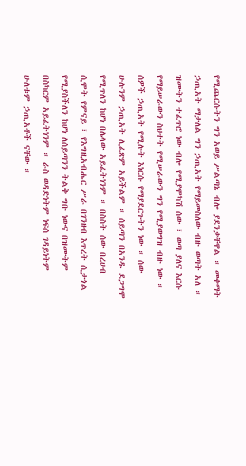የሚጨርሱትን ግን አወይ ሥልጣኔ ብሎ ያደንቃቸዋል ። መቀማት ኃጢአት ማታለል ግን ኃጢአት የማይመስለው ብዙ ወጣት አለ ። ዝሙትን ተፈጥሮ ነው ብሎ የሚያሞካሽ ሰው ፣ ወጣ ያለና እርሱ የማይሠራውን ስህተት የሚሠራውን ግን የሚያወግዝ ብዙ ነው ። ሰዎች ኃጢአት የሚሉት እነርሱ የማያደርጉትን ነው ። ሰው ሁሉንም ኃጢአት ሊፈጽም አይችልም ። ሰይጣን በአንዱ ደጋግሞ የሚጥለን ከሆነ በሌላው አይፈትነንም ። በስስት ሰው በረሀብ ሲሞት የምናይ ፣ የእግዚአብሔር ሥራ በገንዘብ እጥረት ሲታጎል የሚያስችለን ከሆነ ለሰይጣንን ትልቅ ግቡ ነውና በዝሙትም በስካርም አይፈትነንም ። ራስ ወዳድነትም ነፍሰ ገዳይነትም ሁለቱም ኃጢአቶች ናቸው ።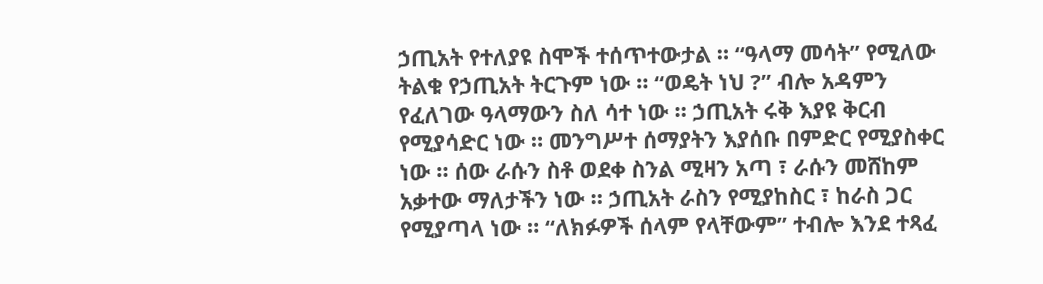ኃጢአት የተለያዩ ስሞች ተሰጥተውታል ። “ዓላማ መሳት” የሚለው ትልቁ የኃጢአት ትርጉም ነው ። “ወዴት ነህ ?” ብሎ አዳምን የፈለገው ዓላማውን ስለ ሳተ ነው ። ኃጢአት ሩቅ እያዩ ቅርብ የሚያሳድር ነው ። መንግሥተ ሰማያትን እያሰቡ በምድር የሚያስቀር ነው ። ሰው ራሱን ስቶ ወደቀ ስንል ሚዛን አጣ ፣ ራሱን መሸከም አቃተው ማለታችን ነው ። ኃጢአት ራስን የሚያከስር ፣ ከራስ ጋር የሚያጣላ ነው ። “ለክፉዎች ሰላም የላቸውም” ተብሎ እንደ ተጻፈ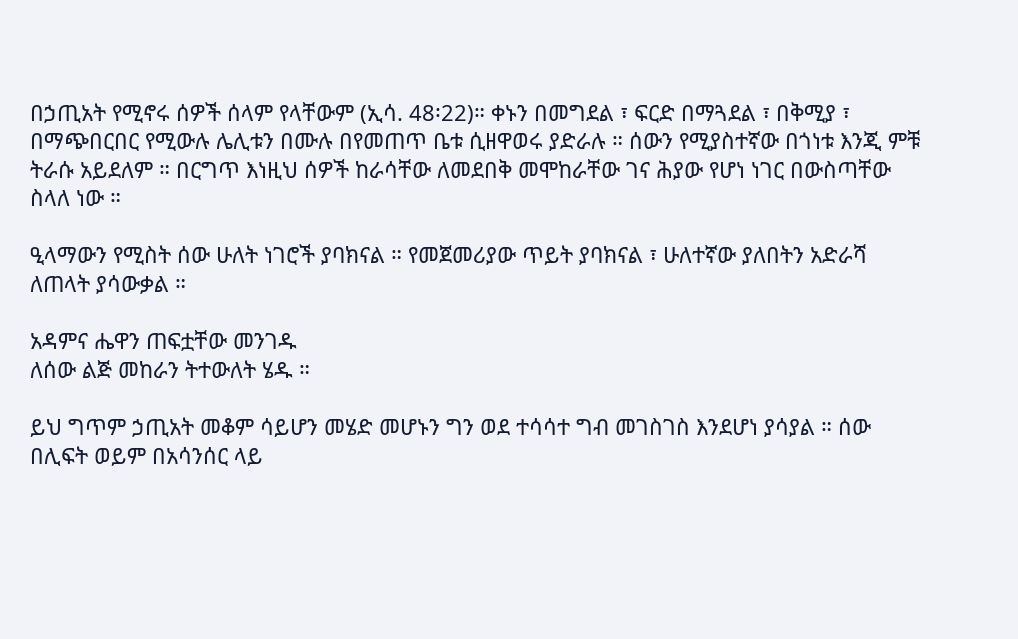በኃጢአት የሚኖሩ ሰዎች ሰላም የላቸውም (ኢሳ. 48፡22)። ቀኑን በመግደል ፣ ፍርድ በማጓደል ፣ በቅሚያ ፣ በማጭበርበር የሚውሉ ሌሊቱን በሙሉ በየመጠጥ ቤቱ ሲዘዋወሩ ያድራሉ ። ሰውን የሚያስተኛው በጎነቱ እንጂ ምቹ ትራሱ አይደለም ። በርግጥ እነዚህ ሰዎች ከራሳቸው ለመደበቅ መሞከራቸው ገና ሕያው የሆነ ነገር በውስጣቸው ስላለ ነው ።

ዒላማውን የሚስት ሰው ሁለት ነገሮች ያባክናል ። የመጀመሪያው ጥይት ያባክናል ፣ ሁለተኛው ያለበትን አድራሻ ለጠላት ያሳውቃል ።

አዳምና ሔዋን ጠፍቷቸው መንገዱ
ለሰው ልጅ መከራን ትተውለት ሄዱ ።

ይህ ግጥም ኃጢአት መቆም ሳይሆን መሄድ መሆኑን ግን ወደ ተሳሳተ ግብ መገስገስ እንደሆነ ያሳያል ። ሰው በሊፍት ወይም በአሳንሰር ላይ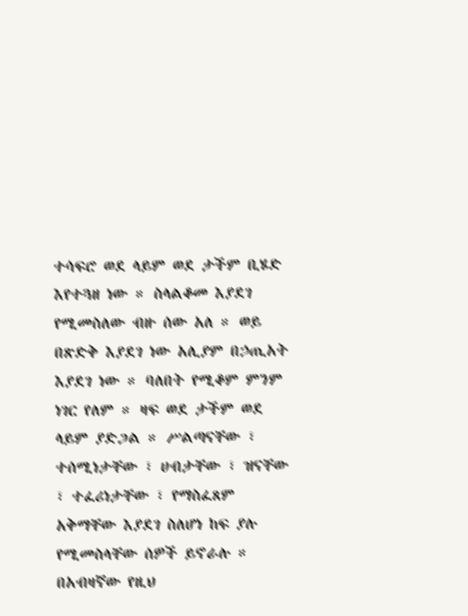ተሳፍሮ ወደ ላይም ወደ ታችም ቢሄድ እየተጓዘ ነው ። ስላልቆመ እያደገ የሚመስለው ብዙ ሰው አለ ። ወይ በጽድቅ እያደገ ነው አሊያም በኃጢአት እያደገ ነው ። ባለበት የሚቆም ምንም ነገር የለም ። ዛፍ ወደ ታችም ወደ ላይም ያድጋል ። ሥልጣናቸው ፣ ተሰሚነታቸው ፣ ሀብታቸው ፣ ዝናቸው ፣ ተፈሪነታቸው ፣ የማስፈጸም አቅማቸው እያደገ ስለሆነ ከፍ ያሉ የሚመስላቸው ሰዎች ይኖራሉ ። በአብዛኛው የዚህ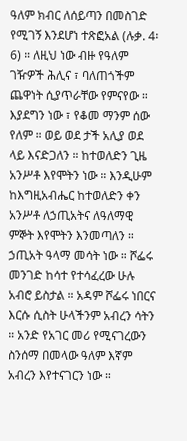ዓለም ክብር ለሰይጣን በመስገድ የሚገኝ እንደሆነ ተጽፎአል (ሉቃ. 4፡6) ። ለዚህ ነው ብዙ የዓለም ገዥዎች ሕሊና ፣ ባለጠጎችም ጨዋነት ሲያጥራቸው የምናየው ። እያደግን ነው ፣ የቆመ ማንም ሰው የለም ። ወይ ወደ ታች አሊያ ወደ ላይ እናድጋለን ። ከተወለድን ጊዜ አንሥቶ እየሞትን ነው ። እንዲሁም ከእግዚአብሔር ከተወለድን ቀን አንሥቶ ለኃጢአትና ለዓለማዊ ምኞት እየሞትን እንመጣለን ። ኃጢአት ዓላማ መሳት ነው ። ሾፌሩ መንገድ ከሳተ የተሳፈረው ሁሉ አብሮ ይስታል ። አዳም ሾፌሩ ነበርና እርሱ ሲስት ሁላችንም አብረን ሳትን ። አንድ የአገር መሪ የሚናገረውን ስንሰማ በመላው ዓለም እኛም አብረን እየተናገርን ነው ።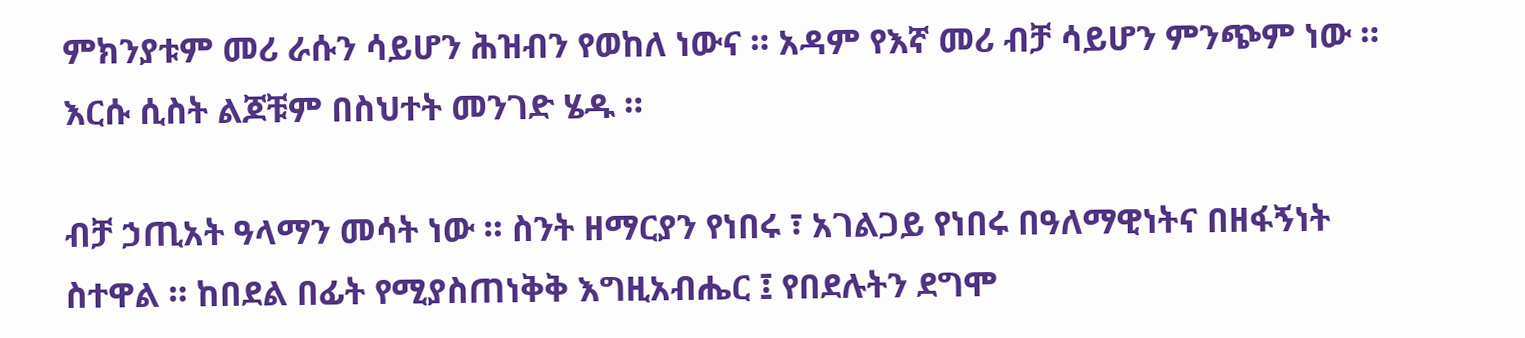ምክንያቱም መሪ ራሱን ሳይሆን ሕዝብን የወከለ ነውና ። አዳም የእኛ መሪ ብቻ ሳይሆን ምንጭም ነው ። እርሱ ሲስት ልጆቹም በስህተት መንገድ ሄዱ ።

ብቻ ኃጢአት ዓላማን መሳት ነው ። ስንት ዘማርያን የነበሩ ፣ አገልጋይ የነበሩ በዓለማዊነትና በዘፋኝነት ስተዋል ። ከበደል በፊት የሚያስጠነቅቅ እግዚአብሔር ፤ የበደሉትን ደግሞ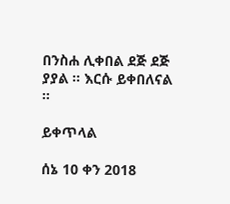በንስሐ ሊቀበል ደጅ ደጅ ያያል ። እርሱ ይቀበለናል ።

ይቀጥላል

ሰኔ 10 ቀን 2018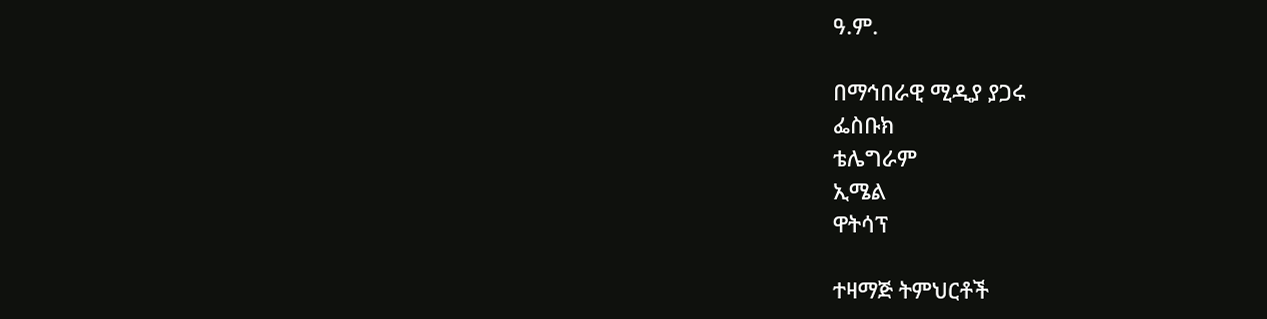ዓ.ም.

በማኅበራዊ ሚዲያ ያጋሩ
ፌስቡክ
ቴሌግራም
ኢሜል
ዋትሳፕ

ተዛማጅ ትምህርቶች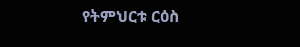የትምህርቱ ርዕስ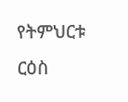የትምህርቱ ርዕስ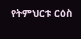የትምህርቱ ርዕስ